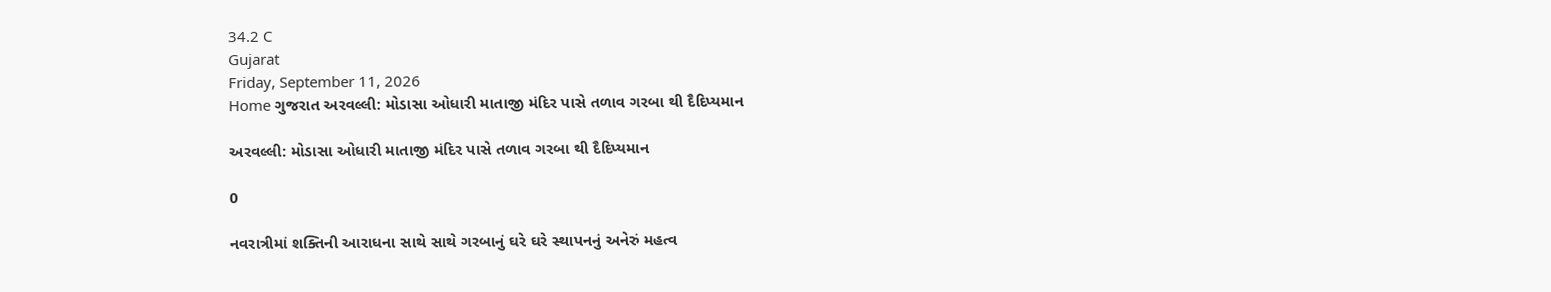34.2 C
Gujarat
Friday, September 11, 2026
Home ગુજરાત અરવલ્લી: મોડાસા ઓધારી માતાજી મંદિર પાસે તળાવ ગરબા થી દૈદિપ્યમાન

અરવલ્લી: મોડાસા ઓધારી માતાજી મંદિર પાસે તળાવ ગરબા થી દૈદિપ્યમાન

0

નવરાત્રીમાં શક્તિની આરાધના સાથે સાથે ગરબાનું ઘરે ઘરે સ્થાપનનું અનેરું મહત્વ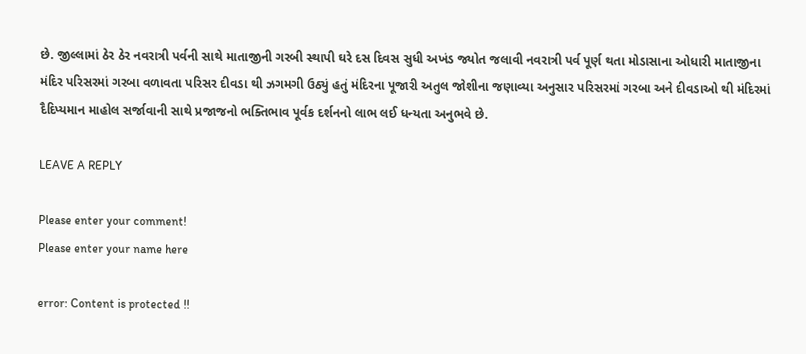છે. જીલ્લામાં ઠેર ઠેર નવરાત્રી પર્વની સાથે માતાજીની ગરબી સ્થાપી ઘરે દસ દિવસ સુધી અખંડ જ્યોત જલાવી નવરાત્રી પર્વ પૂર્ણ થતા મોડાસાના ઓધારી માતાજીના મંદિર પરિસરમાં ગરબા વળાવતા પરિસર દીવડા થી ઝગમગી ઉઠ્યું હતું મંદિરના પૂજારી અતુલ જોશીના જણાવ્યા અનુસાર પરિસરમાં ગરબા અને દીવડાઓ થી મંદિરમાં દૈદિપ્યમાન માહોલ સર્જાવાની સાથે પ્રજાજનો ભક્તિભાવ પૂર્વક દર્શનનો લાભ લઈ ધન્યતા અનુભવે છે.

LEAVE A REPLY

Please enter your comment!
Please enter your name here

error: Content is protected !!